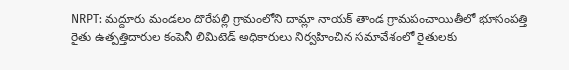NRPT: మద్దూరు మండలం దొరేపల్లి గ్రామంలోని దామ్లా నాయక్ తాండ గ్రామపంచాయితీలో భూసంపత్తి రైతు ఉత్పత్తిదారుల కంపెనీ లిమిటెడ్ అధికారులు నిర్వహించిన సమావేశంలో రైతులకు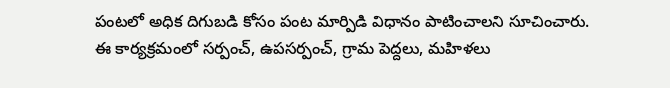పంటలో అధిక దిగుబడి కోసం పంట మార్పిడి విధానం పాటించాలని సూచించారు. ఈ కార్యక్రమంలో సర్పంచ్, ఉపసర్పంచ్, గ్రామ పెద్దలు, మహిళలు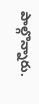పాల్గొన్నారు.